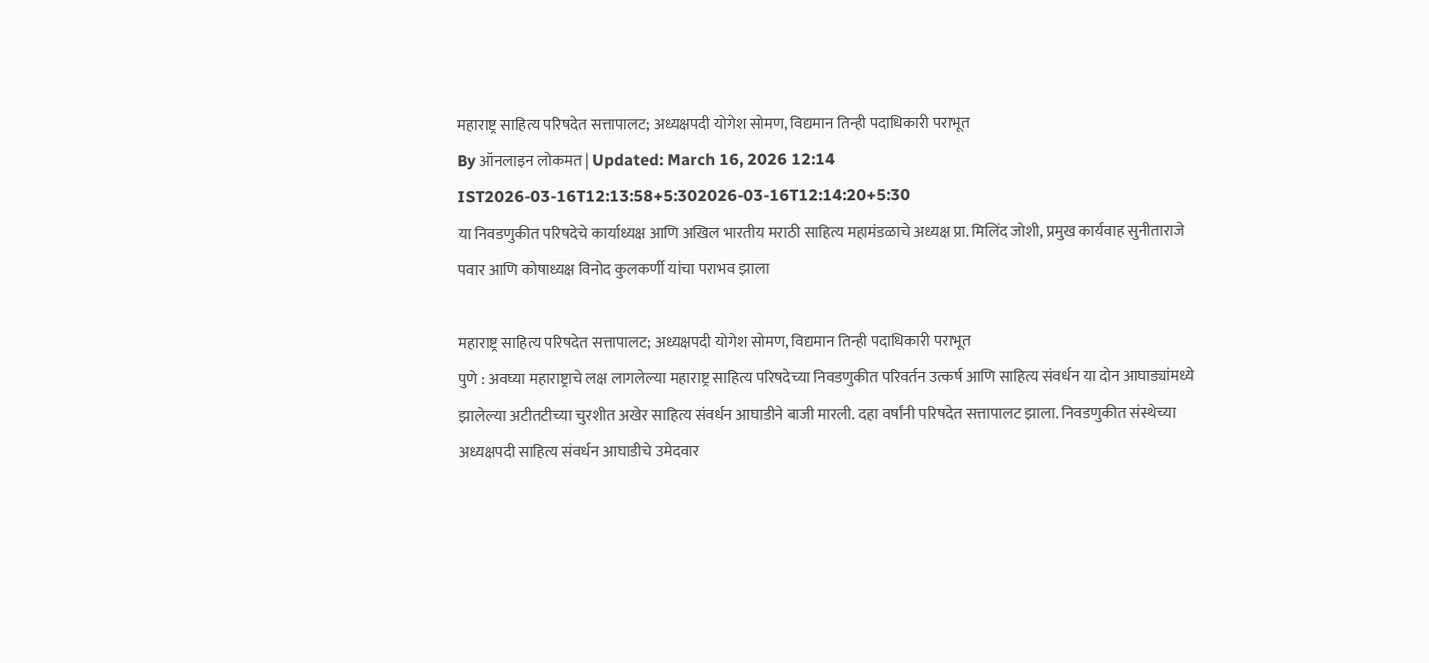महाराष्ट्र साहित्य परिषदेत सत्तापालट; अध्यक्षपदी योगेश सोमण, विद्यमान तिन्ही पदाधिकारी पराभूत
By ऑनलाइन लोकमत | Updated: March 16, 2026 12:14 IST2026-03-16T12:13:58+5:302026-03-16T12:14:20+5:30
या निवडणुकीत परिषदेचे कार्याध्यक्ष आणि अखिल भारतीय मराठी साहित्य महामंडळाचे अध्यक्ष प्रा. मिलिंद जोशी, प्रमुख कार्यवाह सुनीताराजे पवार आणि कोषाध्यक्ष विनोद कुलकर्णी यांचा पराभव झाला

महाराष्ट्र साहित्य परिषदेत सत्तापालट; अध्यक्षपदी योगेश सोमण, विद्यमान तिन्ही पदाधिकारी पराभूत
पुणे : अवघ्या महाराष्ट्राचे लक्ष लागलेल्या महाराष्ट्र साहित्य परिषदेच्या निवडणुकीत परिवर्तन उत्कर्ष आणि साहित्य संवर्धन या दोन आघाड्यांमध्ये झालेल्या अटीतटीच्या चुरशीत अखेर साहित्य संवर्धन आघाडीने बाजी मारली. दहा वर्षांनी परिषदेत सत्तापालट झाला. निवडणुकीत संस्थेच्या अध्यक्षपदी साहित्य संवर्धन आघाडीचे उमेदवार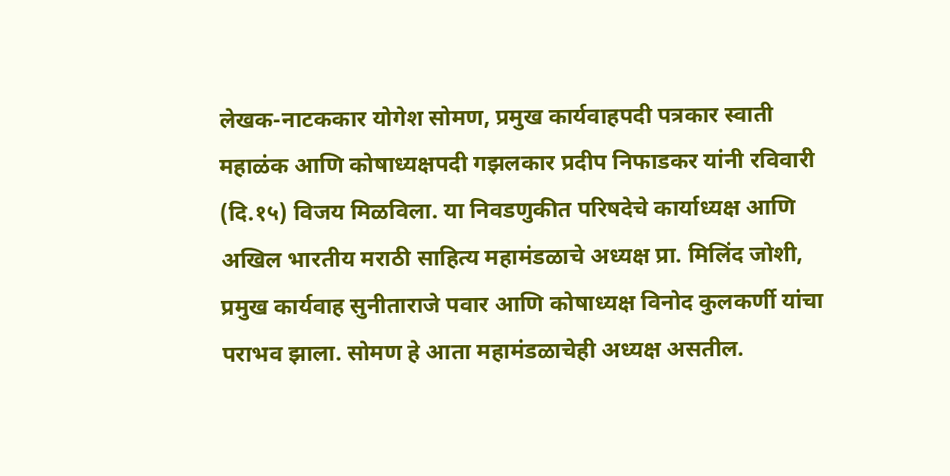लेखक-नाटककार योगेश सोमण, प्रमुख कार्यवाहपदी पत्रकार स्वाती महाळंक आणि कोषाध्यक्षपदी गझलकार प्रदीप निफाडकर यांनी रविवारी (दि.१५) विजय मिळविला. या निवडणुकीत परिषदेचे कार्याध्यक्ष आणि अखिल भारतीय मराठी साहित्य महामंडळाचे अध्यक्ष प्रा. मिलिंद जोशी, प्रमुख कार्यवाह सुनीताराजे पवार आणि कोषाध्यक्ष विनोद कुलकर्णी यांचा पराभव झाला. सोमण हे आता महामंडळाचेही अध्यक्ष असतील.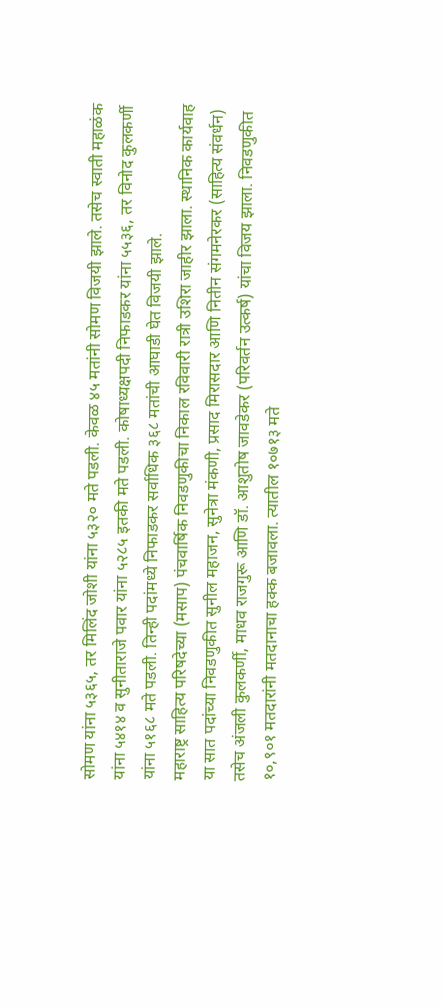सोमण यांना ५३६५, तर मिलिंद जोशी यांना ५३२० मते पडली. केवळ ४५ मतांनी सोमण विजयी झाले. तसेच स्वाती महाळंक यांना ५४१४ व सुनीताराजे पवार यांना ५२८५ इतकी मते पडली. कोषाध्यक्षपदी निफाडकर यांना ५५३६, तर विनोद कुलकर्णी यांना ५१६८ मते पडली. तिन्ही पदांमध्ये निफाडकर सर्वाधिक ३६८ मतांची आघाडी घेत विजयी झाले.
महाराष्ट्र साहित्य परिषदेच्या (मसाप) पंचवार्षिक निवडणुकीचा निकाल रविवारी रात्री उशिरा जाहीर झाला. स्थानिक कार्यवाह या सात पदांच्या निवडणुकीत सुनील महाजन, सुनेत्रा मंकणी, प्रसाद मिरासदार आणि नितीन संगमनेरकर (साहित्य संवर्धन) तसेच अंजली कुलकर्णी, माधव राजगुरू आणि डॉ. आशुतोष जावडेकर (परिवर्तन उत्कर्ष) यांचा विजय झाला. निवडणुकीत १०,९०१ मतदारांनी मतदानाचा हक्क बजावला. त्यातील १०७१३ मते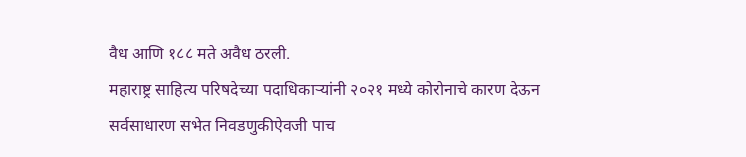वैध आणि १८८ मते अवैध ठरली.
महाराष्ट्र साहित्य परिषदेच्या पदाधिकाऱ्यांनी २०२१ मध्ये कोरोनाचे कारण देऊन सर्वसाधारण सभेत निवडणुकीऐवजी पाच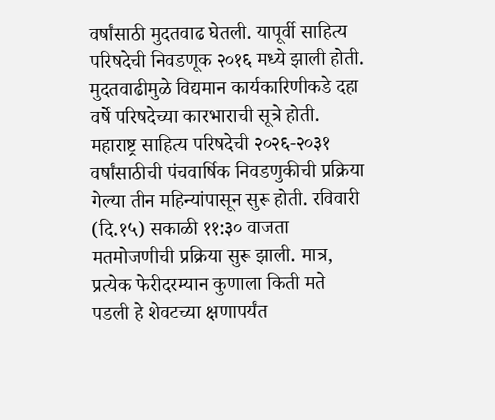वर्षांसाठी मुदतवाढ घेतली. यापूर्वी साहित्य परिषदेची निवडणूक २०१६ मध्ये झाली होती. मुदतवाढीमुळे विद्यमान कार्यकारिणीकडे दहा वर्षे परिषदेच्या कारभाराची सूत्रे होती.
महाराष्ट्र साहित्य परिषदेची २०२६-२०३१ वर्षांसाठीची पंचवार्षिक निवडणुकीची प्रक्रिया गेल्या तीन महिन्यांपासून सुरू होती. रविवारी (दि.१५) सकाळी ११:३० वाजता मतमोजणीची प्रक्रिया सुरू झाली. मात्र, प्रत्येक फेरीदरम्यान कुणाला किती मते पडली हे शेवटच्या क्षणापर्यंत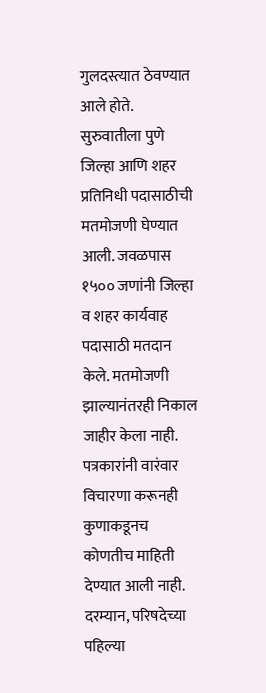गुलदस्त्यात ठेवण्यात आले होते. सुरुवातीला पुणे जिल्हा आणि शहर प्रतिनिधी पदासाठीची मतमोजणी घेण्यात आली. जवळपास १५०० जणांनी जिल्हा व शहर कार्यवाह पदासाठी मतदान केले. मतमोजणी झाल्यानंतरही निकाल जाहीर केला नाही. पत्रकारांनी वारंवार विचारणा करूनही कुणाकडूनच कोणतीच माहिती देण्यात आली नाही. दरम्यान, परिषदेच्या पहिल्या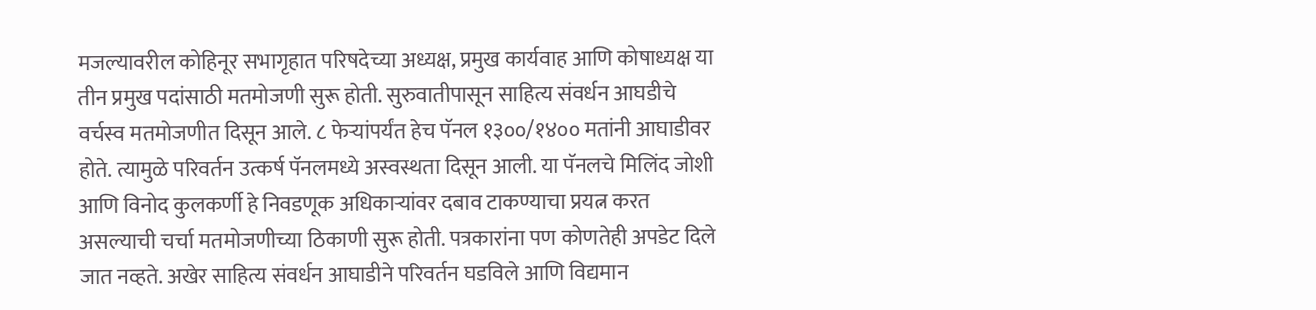मजल्यावरील कोहिनूर सभागृहात परिषदेच्या अध्यक्ष, प्रमुख कार्यवाह आणि कोषाध्यक्ष या तीन प्रमुख पदांसाठी मतमोजणी सुरू होती. सुरुवातीपासून साहित्य संवर्धन आघडीचे वर्चस्व मतमोजणीत दिसून आले. ८ फेऱ्यांपर्यंत हेच पॅनल १३००/१४०० मतांनी आघाडीवर होते. त्यामुळे परिवर्तन उत्कर्ष पॅनलमध्ये अस्वस्थता दिसून आली. या पॅनलचे मिलिंद जोशी आणि विनोद कुलकर्णी हे निवडणूक अधिकाऱ्यांवर दबाव टाकण्याचा प्रयत्न करत असल्याची चर्चा मतमोजणीच्या ठिकाणी सुरू होती. पत्रकारांना पण कोणतेही अपडेट दिले जात नव्हते. अखेर साहित्य संवर्धन आघाडीने परिवर्तन घडविले आणि विद्यमान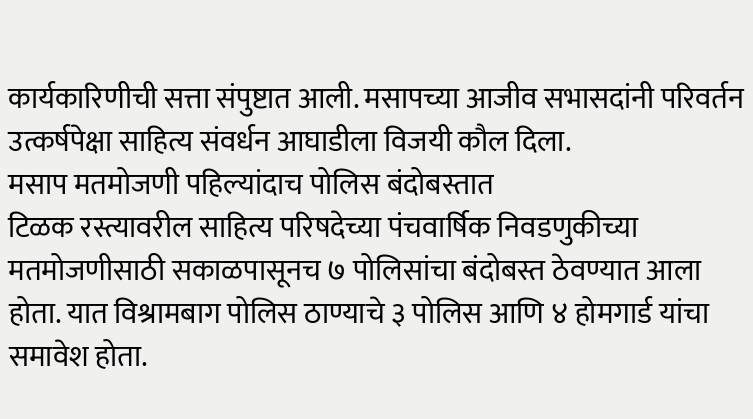कार्यकारिणीची सत्ता संपुष्टात आली. मसापच्या आजीव सभासदांनी परिवर्तन उत्कर्षपेक्षा साहित्य संवर्धन आघाडीला विजयी कौल दिला.
मसाप मतमोजणी पहिल्यांदाच पोलिस बंदोबस्तात
टिळक रस्त्यावरील साहित्य परिषदेच्या पंचवार्षिक निवडणुकीच्या मतमोजणीसाठी सकाळपासूनच ७ पोलिसांचा बंदोबस्त ठेवण्यात आला होता. यात विश्रामबाग पोलिस ठाण्याचे ३ पोलिस आणि ४ होमगार्ड यांचा समावेश होता.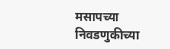मसापच्या निवडणुकीच्या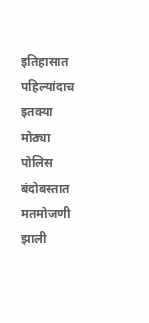इतिहासात पहिल्यांदाच इतक्या मोठ्या पोलिस बंदोबस्तात मतमोजणी झाली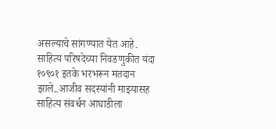असल्याचे सांगण्यात येत आहे.
साहित्य परिषदेच्या निवडणुकीत यंदा १०९०१ इतके भरभरून मतदान झाले..आजीव सदस्यांनी माझ्यासह साहित्य संवर्धन आघाडीला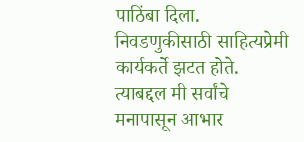पाठिंबा दिला. निवडणुकीसाठी साहित्यप्रेमी कार्यकर्ते झटत होते. त्याबद्दल मी सर्वांचे मनापासून आभार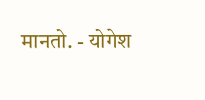मानतो. - योगेश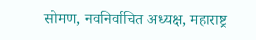सोमण, नवनिर्वाचित अध्यक्ष, महाराष्ट्र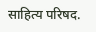साहित्य परिषद.